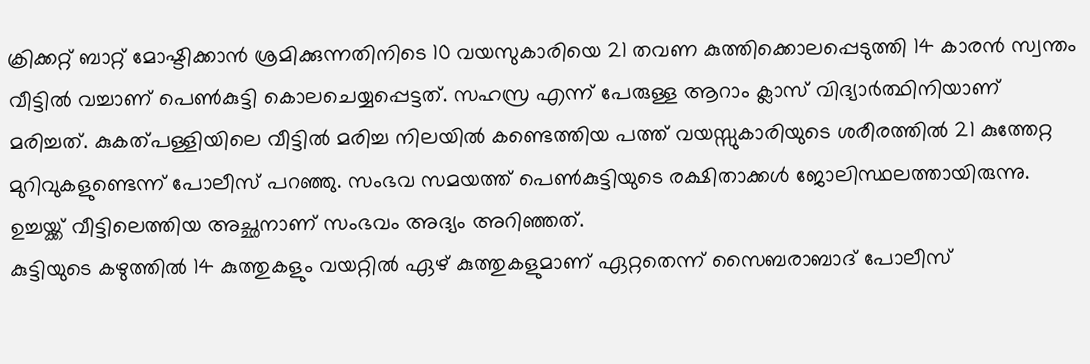ക്രിക്കറ്റ് ബാറ്റ് മോഷ്ടിക്കാൻ ശ്രമിക്കുന്നതിനിടെ 10 വയസുകാരിയെ 21 തവണ കുത്തിക്കൊലപ്പെടുത്തി 14 കാരൻ സ്വന്തം വീട്ടിൽ വച്ചാണ് പെൺകുട്ടി കൊലചെയ്യപ്പെട്ടത്. സഹസ്ര എന്ന് പേരുള്ള ആറാം ക്ലാസ് വിദ്യാർത്ഥിനിയാണ് മരിച്ചത്. കുകത്പള്ളിയിലെ വീട്ടിൽ മരിച്ച നിലയിൽ കണ്ടെത്തിയ പത്ത് വയസ്സുകാരിയുടെ ശരീരത്തിൽ 21 കുത്തേറ്റ മുറിവുകളുണ്ടെന്ന് പോലീസ് പറഞ്ഞു. സംഭവ സമയത്ത് പെൺകുട്ടിയുടെ രക്ഷിതാക്കൾ ജോലിസ്ഥലത്തായിരുന്നു. ഉച്ചയ്ക്ക് വീട്ടിലെത്തിയ അച്ഛനാണ് സംഭവം അദ്യം അറിഞ്ഞത്.
കുട്ടിയുടെ കഴുത്തിൽ 14 കുത്തുകളും വയറ്റിൽ ഏഴ് കുത്തുകളുമാണ് ഏറ്റതെന്ന് സൈബരാബാദ് പോലീസ്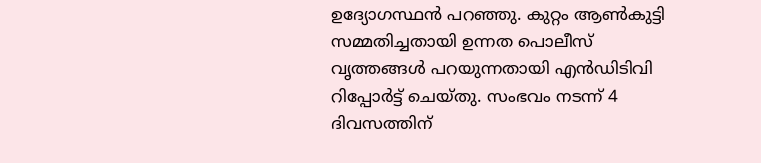ഉദ്യോഗസ്ഥൻ പറഞ്ഞു. കുറ്റം ആൺകുട്ടി സമ്മതിച്ചതായി ഉന്നത പൊലീസ് വൃത്തങ്ങൾ പറയുന്നതായി എൻഡിടിവി റിപ്പോർട്ട് ചെയ്തു. സംഭവം നടന്ന് 4 ദിവസത്തിന്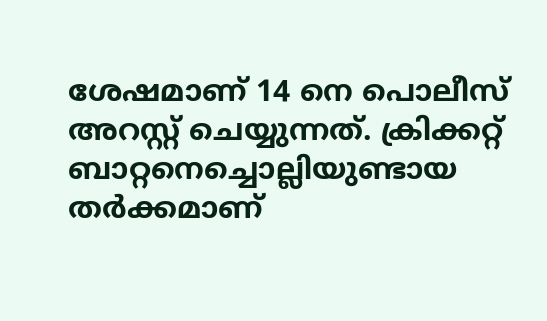ശേഷമാണ് 14 നെ പൊലീസ് അറസ്റ്റ് ചെയ്യുന്നത്. ക്രിക്കറ്റ് ബാറ്റനെച്ചൊല്ലിയുണ്ടായ തർക്കമാണ്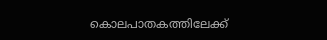കൊലപാതകത്തിലേക്ക്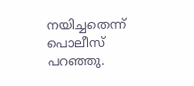നയിച്ചതെന്ന് പൊലീസ് പറഞ്ഞു.